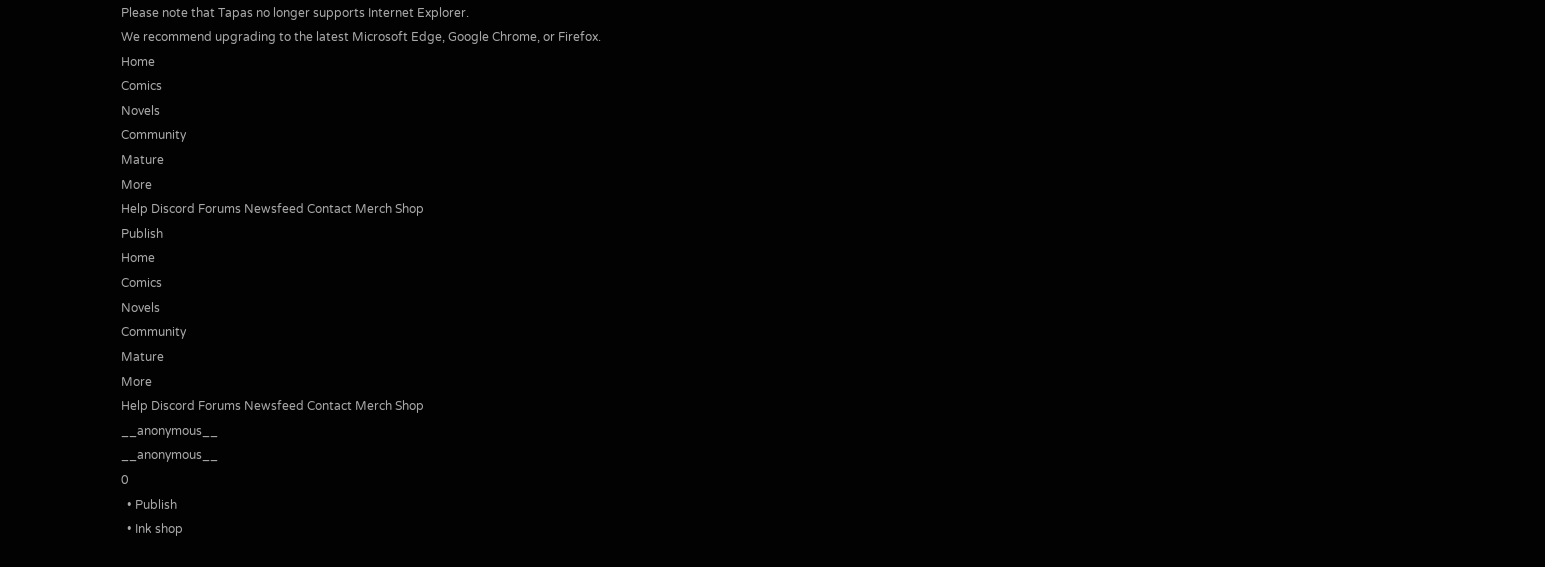Please note that Tapas no longer supports Internet Explorer.
We recommend upgrading to the latest Microsoft Edge, Google Chrome, or Firefox.
Home
Comics
Novels
Community
Mature
More
Help Discord Forums Newsfeed Contact Merch Shop
Publish
Home
Comics
Novels
Community
Mature
More
Help Discord Forums Newsfeed Contact Merch Shop
__anonymous__
__anonymous__
0
  • Publish
  • Ink shop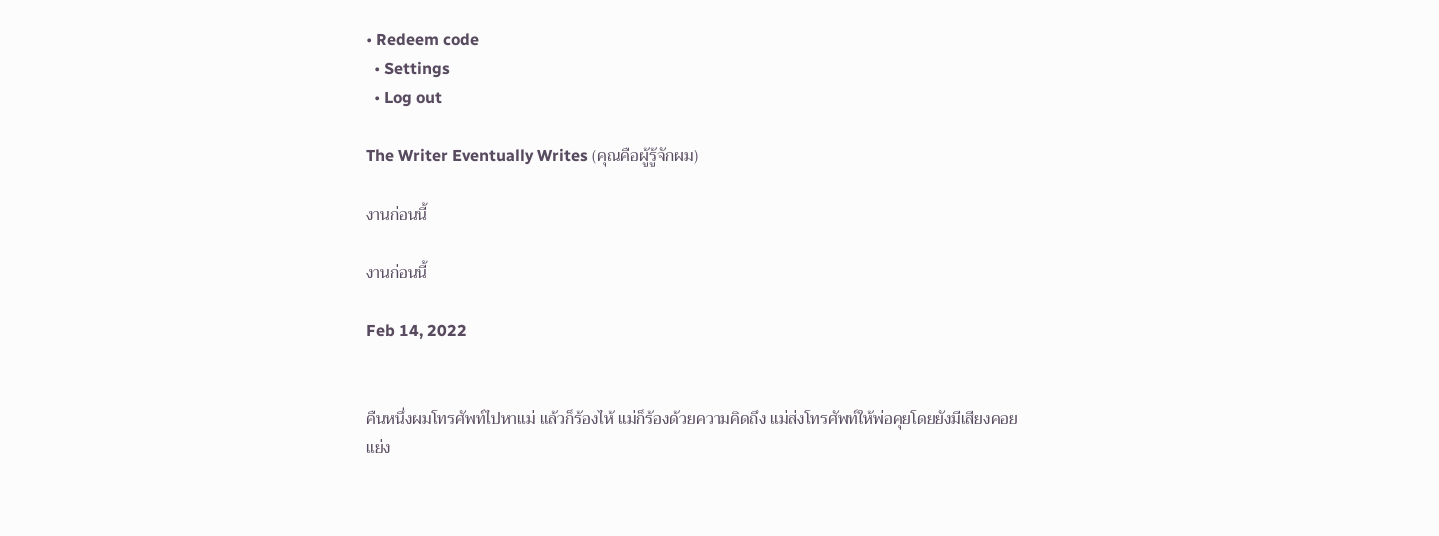• Redeem code
  • Settings
  • Log out

The Writer Eventually Writes (คุณคือผู้รู้จักผม)

งานก่อนนี้

งานก่อนนี้

Feb 14, 2022


คืนหนึ่งผมโทรศัพท์ไปหาแม่ แล้วก็ร้องไห้ แม่ก็ร้องด้วยความคิดถึง แม่ส่งโทรศัพท์ให้พ่อคุยโดยยังมีเสียงคอยแย่ง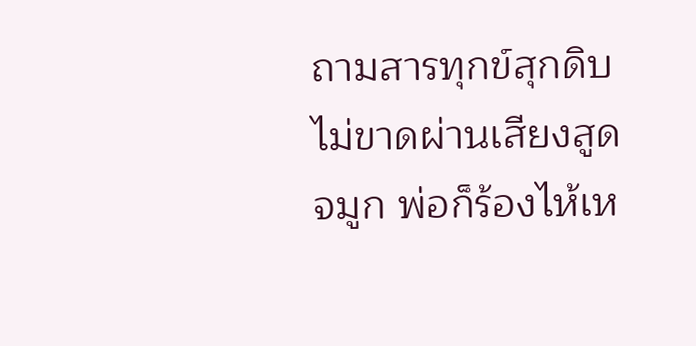ถามสารทุกข์สุกดิบไม่ขาดผ่านเสียงสูดจมูก พ่อก็ร้องไห้เห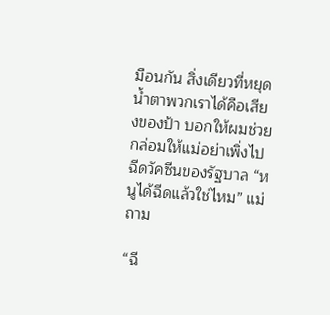มือนกัน สิ่งเดียวที่หยุดน้ำตาพวกเราได้คือเสียงของป้า บอกให้ผมช่วยกล่อมให้แม่อย่าเพิ่งไปฉีดวัคซีนของรัฐบาล “หนูได้ฉีดแล้วใช่ไหม” แม่ถาม

“ฉี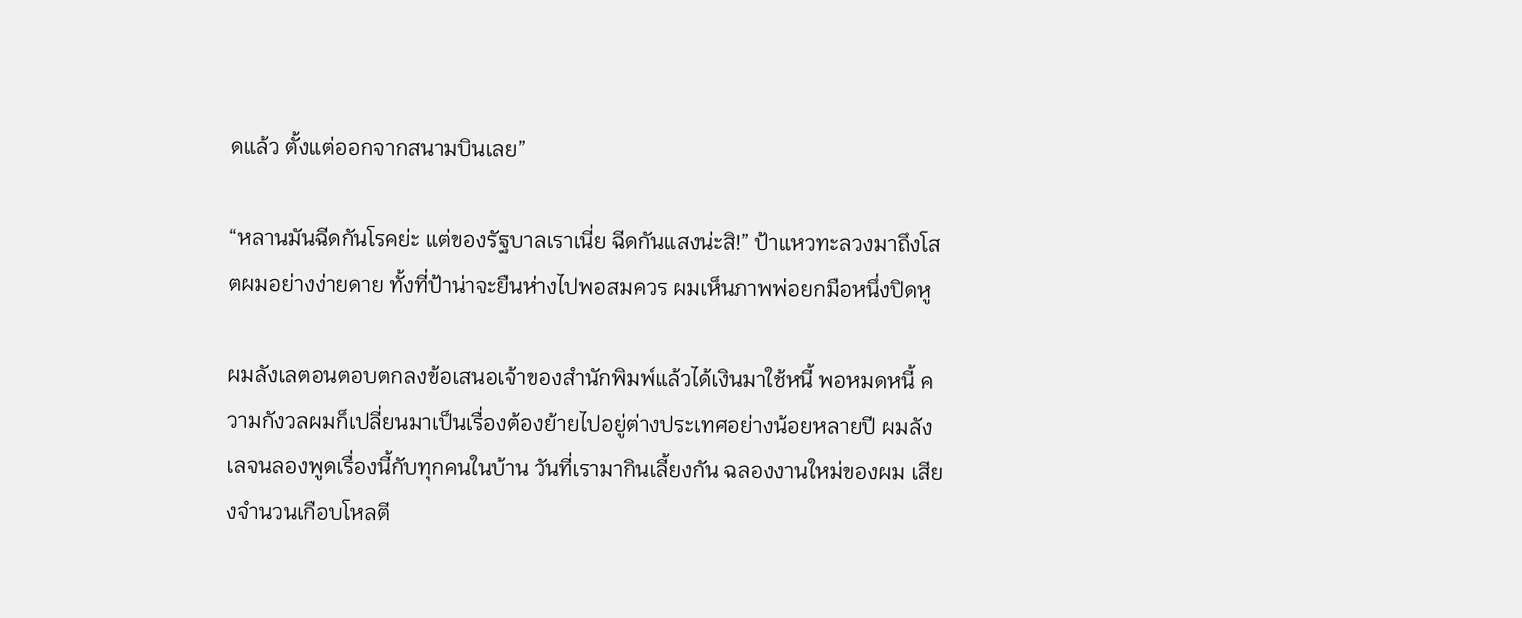ดแล้ว ตั้งแต่ออกจากสนามบินเลย”

“หลานมันฉีดกันโรคย่ะ แต่ของรัฐบาลเราเนี่ย ฉีดกันแสงน่ะสิ!” ป้าแหวทะลวงมาถึงโสตผมอย่างง่ายดาย ทั้งที่ป้าน่าจะยืนห่างไปพอสมควร ผมเห็นภาพพ่อยกมือหนึ่งปิดหู

ผมลังเลตอนตอบตกลงข้อเสนอเจ้าของสำนักพิมพ์แล้วได้เงินมาใช้หนี้ พอหมดหนี้ ความกังวลผมก็เปลี่ยนมาเป็นเรื่องต้องย้ายไปอยู่ต่างประเทศอย่างน้อยหลายปี ผมลังเลจนลองพูดเรื่องนี้กับทุกคนในบ้าน วันที่เรามากินเลี้ยงกัน ฉลองงานใหม่ของผม เสียงจำนวนเกือบโหลตี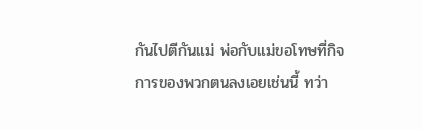กันไปตีกันแม่ พ่อกับแม่ขอโทษที่กิจการของพวกตนลงเอยเช่นนี้ ทว่า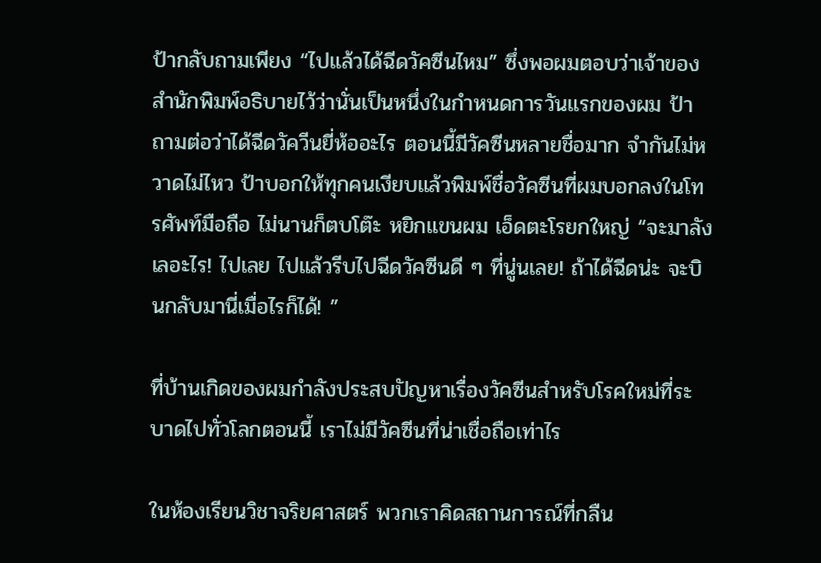ป้ากลับถามเพียง “ไปแล้วได้ฉีดวัคซีนไหม” ซึ่งพอผมตอบว่าเจ้าของสำนักพิมพ์อธิบายไว้ว่านั่นเป็นหนึ่งในกำหนดการวันแรกของผม ป้าถามต่อว่าได้ฉีดวัควีนยี่ห้ออะไร ตอนนี้มีวัคซีนหลายชื่อมาก จำกันไม่หวาดไม่ไหว ป้าบอกให้ทุกคนเงียบแล้วพิมพ์ชื่อวัคซีนที่ผมบอกลงในโทรศัพท์มือถือ ไม่นานก็ตบโต๊ะ หยิกแขนผม เอ็ดตะโรยกใหญ่ “จะมาลังเลอะไร! ไปเลย ไปแล้วรีบไปฉีดวัคซีนดี ๆ ที่นู่นเลย! ถ้าได้ฉีดน่ะ จะบินกลับมานี่เมื่อไรก็ได้! ”

ที่บ้านเกิดของผมกำลังประสบปัญหาเรื่องวัคซีนสำหรับโรคใหม่ที่ระบาดไปทั่วโลกตอนนี้ เราไม่มีวัคซีนที่น่าเชื่อถือเท่าไร

ในห้องเรียนวิชาจริยศาสตร์ พวกเราคิดสถานการณ์ที่กลืน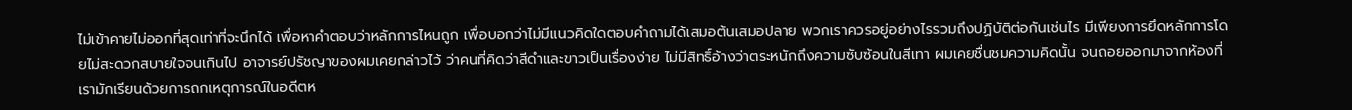ไม่เข้าคายไม่ออกที่สุดเท่าที่จะนึกได้ เพื่อหาคำตอบว่าหลักการไหนถูก เพื่อบอกว่าไม่มีแนวคิดใดตอบคำถามได้เสมอต้นเสมอปลาย พวกเราควรอยู่อย่างไรรวมถึงปฏิบัติต่อกันเช่นไร มีเพียงการยึดหลักการโดยไม่สะดวกสบายใจจนเกินไป อาจารย์ปรัชญาของผมเคยกล่าวไว้ ว่าคนที่คิดว่าสีดำและขาวเป็นเรื่องง่าย ไม่มีสิทธิ์อ้างว่าตระหนักถึงความซับซ้อนในสีเทา ผมเคยชื่นชมความคิดนั้น จนถอยออกมาจากห้องที่เรามักเรียนด้วยการถกเหตุการณ์ในอดีตห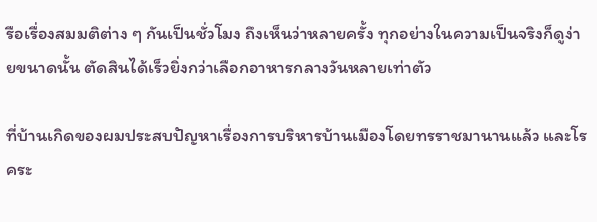รือเรื่องสมมติต่าง ๆ กันเป็นชั่วโมง ถึงเห็นว่าหลายครั้ง ทุกอย่างในความเป็นจริงก็ดูง่ายขนาดนั้น ตัดสินได้เร็วยิ่งกว่าเลือกอาหารกลางวันหลายเท่าตัว

ที่บ้านเกิดของผมประสบปัญหาเรื่องการบริหารบ้านเมืองโดยทรราชมานานแล้ว และโรคระ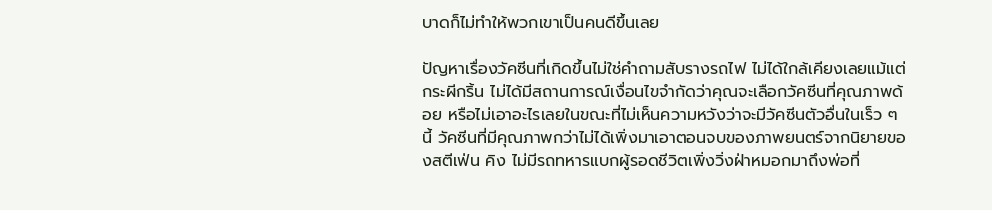บาดก็ไม่ทำให้พวกเขาเป็นคนดีขึ้นเลย

ปัญหาเรื่องวัคซีนที่เกิดขึ้นไม่ใช่คำถามสับรางรถไฟ ไม่ได้ใกล้เคียงเลยแม้แต่กระผีกริ้น ไม่ได้มีสถานการณ์เงื่อนไขจำกัดว่าคุณจะเลือกวัคซีนที่คุณภาพด้อย หรือไม่เอาอะไรเลยในขณะที่ไม่เห็นความหวังว่าจะมีวัคซีนตัวอื่นในเร็ว ๆ นี้ วัคซีนที่มีคุณภาพกว่าไม่ได้เพิ่งมาเอาตอนจบของภาพยนตร์จากนิยายของสตีเฟ่น คิง ไม่มีรถทหารแบกผู้รอดชีวิตเพิ่งวิ่งฝ่าหมอกมาถึงพ่อที่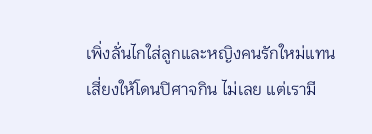เพิ่งลั่นไกใส่ลูกและหญิงคนรักใหม่แทนเสี่ยงให้โดนปิศาจกิน ไม่เลย แต่เรามี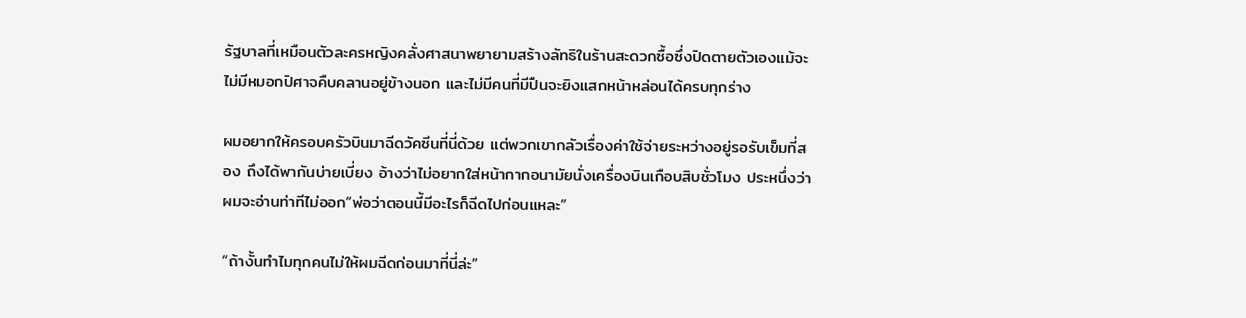รัฐบาลที่เหมือนตัวละครหญิงคลั่งศาสนาพยายามสร้างลัทธิในร้านสะดวกซื้อซึ่งปิดตายตัวเองแม้จะไม่มีหมอกปิศาจคืบคลานอยู่ข้างนอก และไม่มีคนที่มีปืนจะยิงแสกหน้าหล่อนได้ครบทุกร่าง

ผมอยากให้ครอบครัวบินมาฉีดวัคซีนที่นี่ด้วย แต่พวกเขากลัวเรื่องค่าใช้จ่ายระหว่างอยู่รอรับเข็มที่สอง ถึงได้พากันบ่ายเบี่ยง อ้างว่าไม่อยากใส่หน้ากากอนามัยนั่งเครื่องบินเกือบสิบชั่วโมง ประหนึ่งว่าผมจะอ่านท่าทีไม่ออก“พ่อว่าตอนนี้มีอะไรก็ฉีดไปก่อนแหละ”

“ถ้างั้นทำไมทุกคนไม่ให้ผมฉีดก่อนมาที่นี่ล่ะ”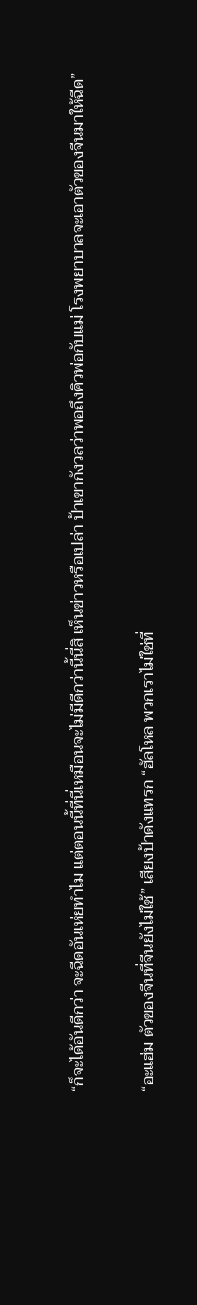“ก็จะได้อันดีกว่า จะฉีดอันเห่ยทำไม แต่ตอนนี้ที่นี่เหมือนจะไม่มีดีกว่านี้นี่สิ เห็นข่าวหรือเปล่า ป้าเขากังวลว่าพอถึงคิวพ่อกับแม่ โรงพยาบาลจะเอาตัวของจีนมาให้ฉีด”

“อะแฮ่ม ตัวของจีนที่จีนยังไม่ใช้” เสียงป้าดังแทรก “ฮัลโหล พวกเราไม่ใช่ที่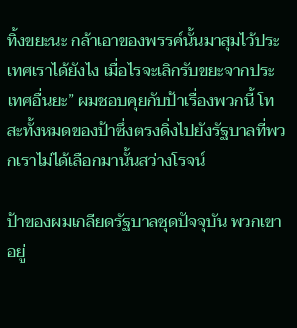ทิ้งขยะนะ กล้าเอาของพรรค์นั้นมาสุมไว้ประเทศเราได้ยังไง เมื่อไรจะเลิกรับขยะจากประเทศอื่นยะ” ผมชอบคุยกับป้าเรื่องพวกนี้ โทสะทั้งหมดของป้าซึ่งตรงดิ่งไปยังรัฐบาลที่พวกเราไม่ได้เลือกมานั้นสว่างโรจน์

ป้าของผมเกลียดรัฐบาลชุดปัจจุบัน พวกเขาอยู่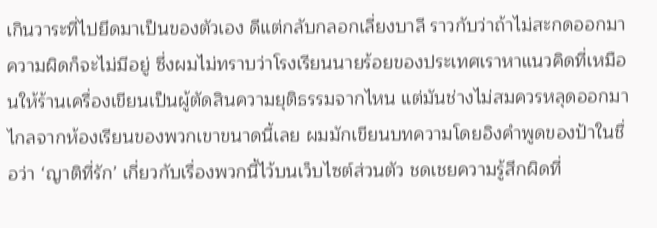เกินวาระที่ไปยึดมาเป็นของตัวเอง ดีแต่กลับกลอกเลี่ยงบาลี ราวกับว่าถ้าไม่สะกดออกมา ความผิดก็จะไม่มีอยู่ ซึ่งผมไม่ทราบว่าโรงเรียนนายร้อยของประเทศเราหาแนวคิดที่เหมือนให้ร้านเครื่องเขียนเป็นผู้ตัดสินความยุติธรรมจากไหน แต่มันช่างไม่สมควรหลุดออกมาไกลจากห้องเรียนของพวกเขาขนาดนี้เลย ผมมักเขียนบทความโดยอิงคำพูดของป้าในชื่อว่า ‘ญาติที่รัก’ เกี่ยวกับเรื่องพวกนี้ไว้บนเว็บไซต์ส่วนตัว ชดเชยความรู้สึกผิดที่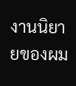งานนิยายของผม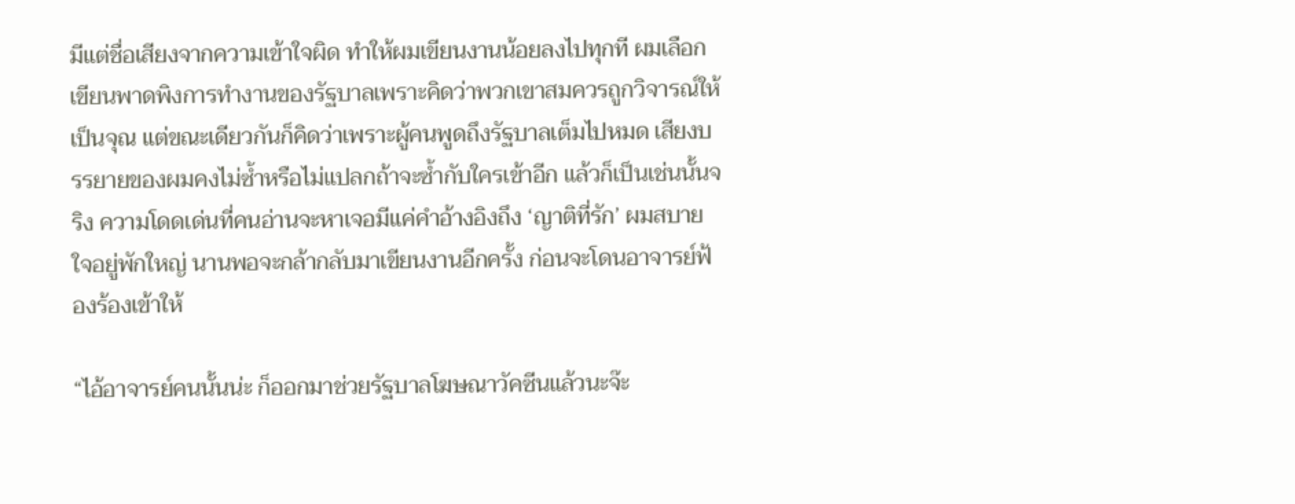มีแต่ชื่อเสียงจากความเข้าใจผิด ทำให้ผมเขียนงานน้อยลงไปทุกที ผมเลือกเขียนพาดพิงการทำงานของรัฐบาลเพราะคิดว่าพวกเขาสมควรถูกวิจารณ์ให้เป็นจุณ แต่ขณะเดียวกันก็คิดว่าเพราะผู้คนพูดถึงรัฐบาลเต็มไปหมด เสียงบรรยายของผมคงไม่ซ้ำหรือไม่แปลกถ้าจะซ้ำกับใครเข้าอีก แล้วก็เป็นเช่นนั้นจริง ความโดดเด่นที่คนอ่านจะหาเจอมีแค่คำอ้างอิงถึง ‘ญาติที่รัก’ ผมสบายใจอยู่พักใหญ่ นานพอจะกล้ากลับมาเขียนงานอีกครั้ง ก่อนจะโดนอาจารย์ฟ้องร้องเข้าให้

“ไอ้อาจารย์คนนั้นน่ะ ก็ออกมาช่วยรัฐบาลโฆษณาวัคซีนแล้วนะจ๊ะ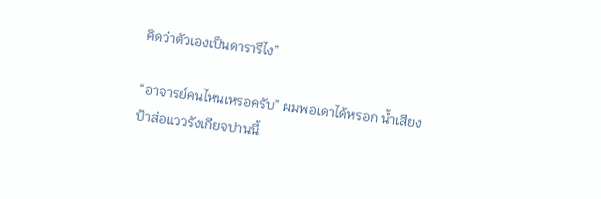คิดว่าตัวเองเป็นดารารึไง”

“อาจารย์คนไหนเหรอครับ” ผมพอเดาได้หรอก น้ำเสียงป้าส่อแววรังเกียจปานนี้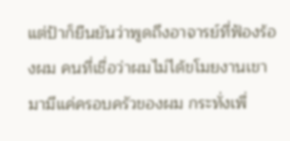แต่ป้าก็ยืนยันว่าพูดถึงอาจารย์ที่ฟ้องร้องผม คนที่เชื่อว่าผมไม่ได้ขโมยงานเขามามีแค่ครอบครัวของผม กระทั่งเพื่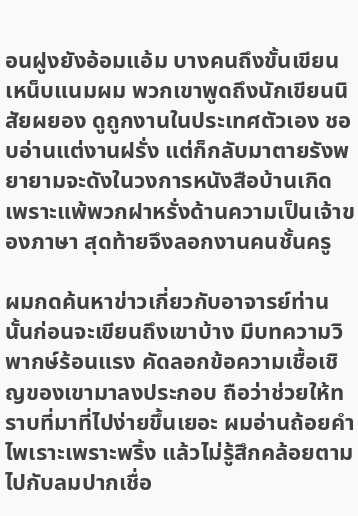อนฝูงยังอ้อมแอ้ม บางคนถึงขั้นเขียนเหน็บแนมผม พวกเขาพูดถึงนักเขียนนิสัยผยอง ดูถูกงานในประเทศตัวเอง ชอบอ่านแต่งานฝรั่ง แต่ก็กลับมาตายรังพยายามจะดังในวงการหนังสือบ้านเกิดเพราะแพ้พวกฝาหรั่งด้านความเป็นเจ้าของภาษา สุดท้ายจึงลอกงานคนชั้นครู

ผมกดค้นหาข่าวเกี่ยวกับอาจารย์ท่านนั้นก่อนจะเขียนถึงเขาบ้าง มีบทความวิพากษ์ร้อนแรง คัดลอกข้อความเชื้อเชิญของเขามาลงประกอบ ถือว่าช่วยให้ทราบที่มาที่ไปง่ายขึ้นเยอะ ผมอ่านถ้อยคำไพเราะเพราะพริ้ง แล้วไม่รู้สึกคล้อยตามไปกับลมปากเชื่อ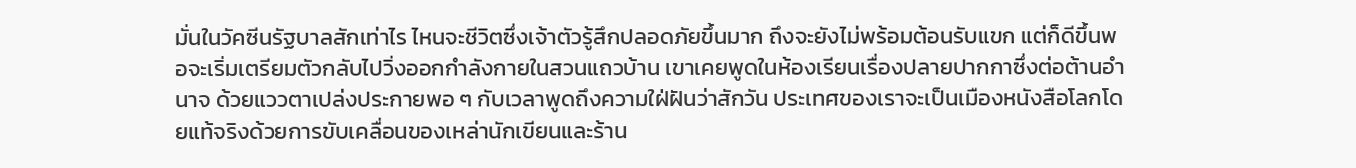มั่นในวัคซีนรัฐบาลสักเท่าไร ไหนจะชีวิตซึ่งเจ้าตัวรู้สึกปลอดภัยขึ้นมาก ถึงจะยังไม่พร้อมต้อนรับแขก แต่ก็ดีขึ้นพอจะเริ่มเตรียมตัวกลับไปวิ่งออกกำลังกายในสวนแถวบ้าน เขาเคยพูดในห้องเรียนเรื่องปลายปากกาซึ่งต่อต้านอำนาจ ด้วยแววตาเปล่งประกายพอ ๆ กับเวลาพูดถึงความใฝ่ฝันว่าสักวัน ประเทศของเราจะเป็นเมืองหนังสือโลกโดยแท้จริงด้วยการขับเคลื่อนของเหล่านักเขียนและร้าน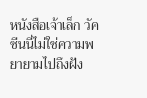หนังสือเจ้าเล็ก วัคซีนนี่ไม่ใช่ความพยายามไปถึงฝัง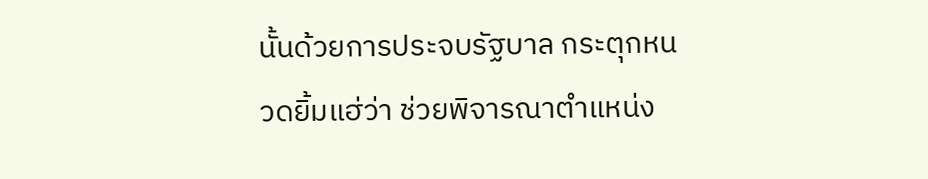นั้นด้วยการประจบรัฐบาล กระตุกหนวดยิ้มแฮ่ว่า ช่วยพิจารณาตำแหน่ง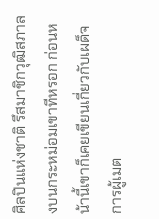ศิลปินแห่งชาติ รึสมาชิกวุฒิสภาลงบนกระหม่อมเขาทีหรอก ก่อนหน้านี้เขาก็เคยเขียนเกี่ยวกับเผด็จการผู้เมต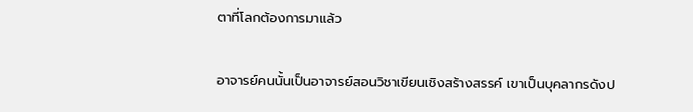ตาที่โลกต้องการมาแล้ว

อาจารย์คนนั้นเป็นอาจารย์สอนวิชาเขียนเชิงสร้างสรรค์ เขาเป็นบุคลากรดังป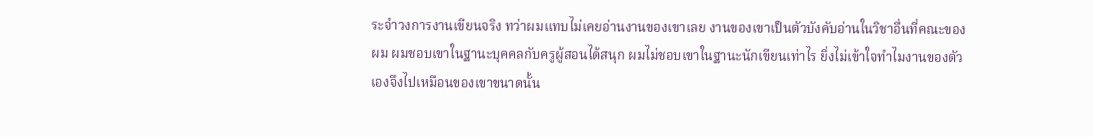ระจำวงการงานเขียนจริง ทว่าผมแทบไม่เคยอ่านงานของเขาเลย งานของเขาเป็นตัวบังคับอ่านในวิชาอื่นที่คณะของผม ผมชอบเขาในฐานะบุคคลกับครูผู้สอนได้สนุก ผมไม่ชอบเขาในฐานะนักเขียนเท่าไร ยิ่งไม่เข้าใจทำไมงานของตัวเองจึงไปเหมือนของเขาขนาดนั้น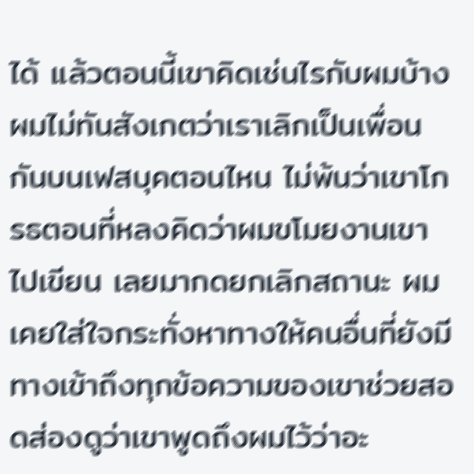ได้ แล้วตอนนี้เขาคิดเช่นไรกับผมบ้าง ผมไม่ทันสังเกตว่าเราเลิกเป็นเพื่อนกันบนเฟสบุคตอนไหน ไม่พ้นว่าเขาโกรธตอนที่หลงคิดว่าผมขโมยงานเขาไปเขียน เลยมากดยกเลิกสถานะ ผมเคยใส่ใจกระทั่งหาทางให้คนอื่นที่ยังมีทางเข้าถึงทุกข้อความของเขาช่วยสอดส่องดูว่าเขาพูดถึงผมไว้ว่าอะ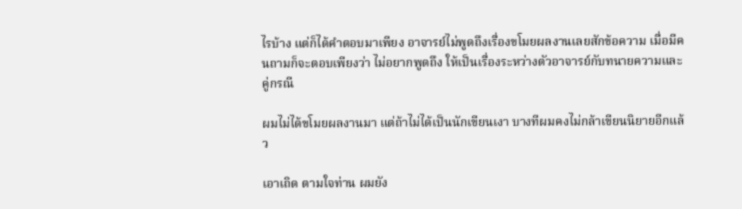ไรบ้าง แต่ก็ได้คำตอบมาเพียง อาจารย์ไม่พูดถึงเรื่องขโมยผลงานเลยสักข้อความ เมื่อมีคนถามก็จะตอบเพียงว่า ไม่อยากพูดถึง ให้เป็นเรื่องระหว่างตัวอาจารย์กับทนายความและคู่กรณี

ผมไม่ได้ขโมยผลงานมา แต่ถ้าไม่ได้เป็นนักเขียนเงา บางทีผมคงไม่กล้าเขียนนิยายอีกแล้ว

เอาเถิด ตามใจท่าน ผมยัง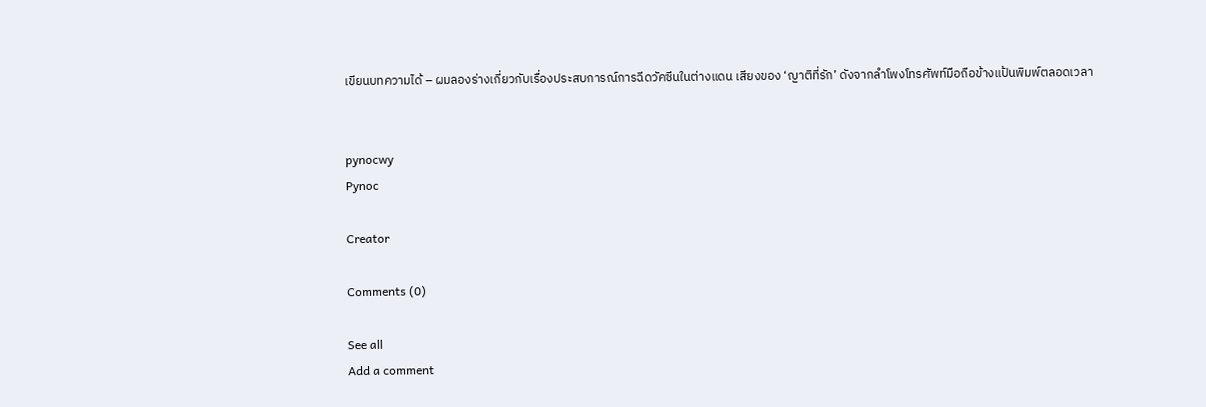เขียนบทความได้ – ผมลองร่างเกี่ยวกับเรื่องประสบการณ์การฉีดวัคซีนในต่างแดน เสียงของ ‘ญาติที่รัก’ ดังจากลำโพงโทรศัพท์มือถือข้างแป้นพิมพ์ตลอดเวลา


pynocwy
Pynoc

Creator

Comments (0)

See all
Add a comment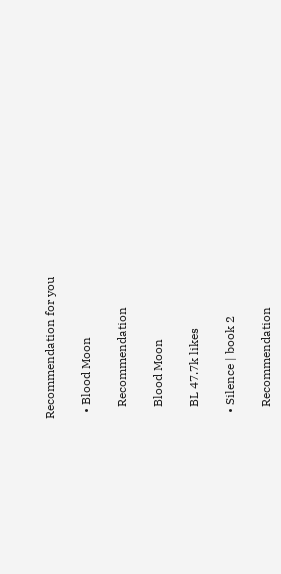Recommendation for you

  • Blood Moon

    Recommendation

    Blood Moon

    BL 47.7k likes

  • Silence | book 2

    Recommendation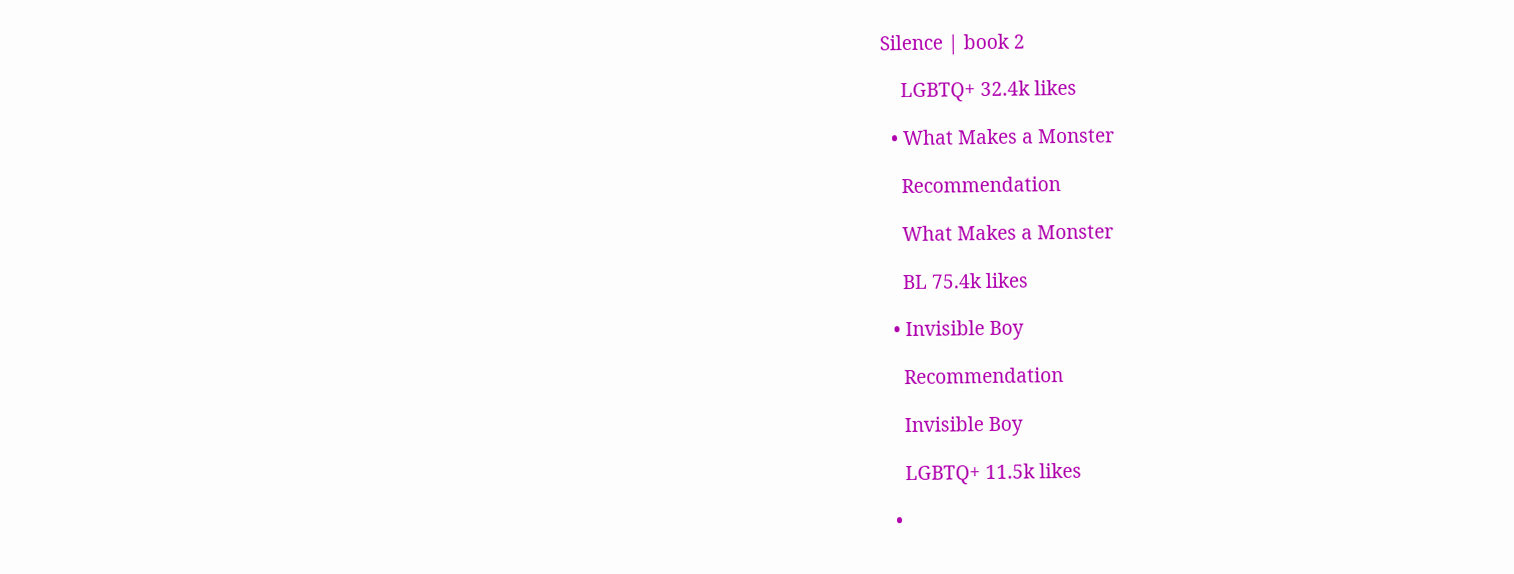Silence | book 2

    LGBTQ+ 32.4k likes

  • What Makes a Monster

    Recommendation

    What Makes a Monster

    BL 75.4k likes

  • Invisible Boy

    Recommendation

    Invisible Boy

    LGBTQ+ 11.5k likes

  •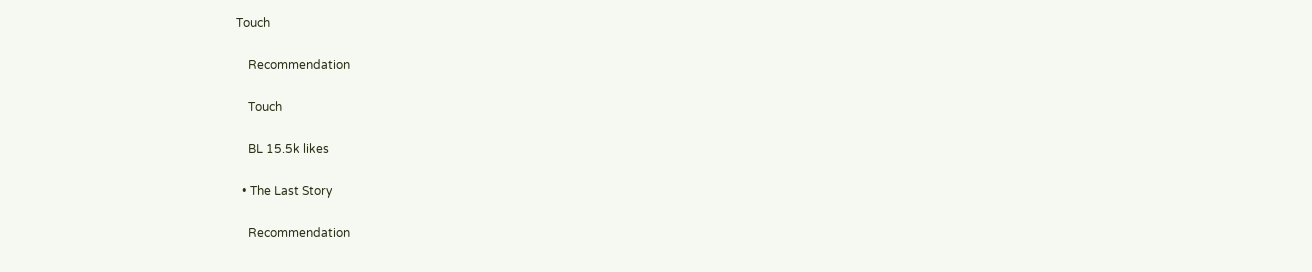Touch

    Recommendation

    Touch

    BL 15.5k likes

  • The Last Story

    Recommendation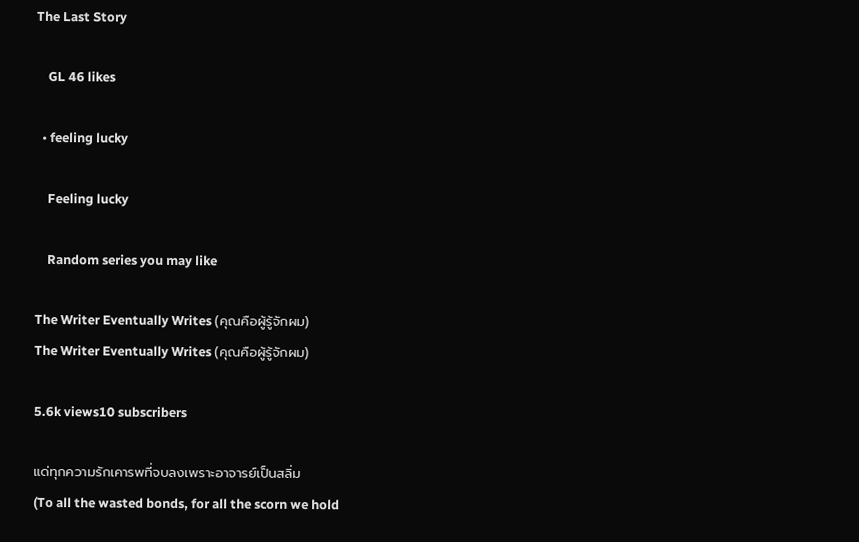The Last Story

    GL 46 likes

  • feeling lucky

    Feeling lucky

    Random series you may like

The Writer Eventually Writes (คุณคือผู้รู้จักผม)
The Writer Eventually Writes (คุณคือผู้รู้จักผม)

5.6k views10 subscribers

แด่ทุกความรักเคารพที่จบลงเพราะอาจารย์เป็นสลิ่ม
(To all the wasted bonds, for all the scorn we hold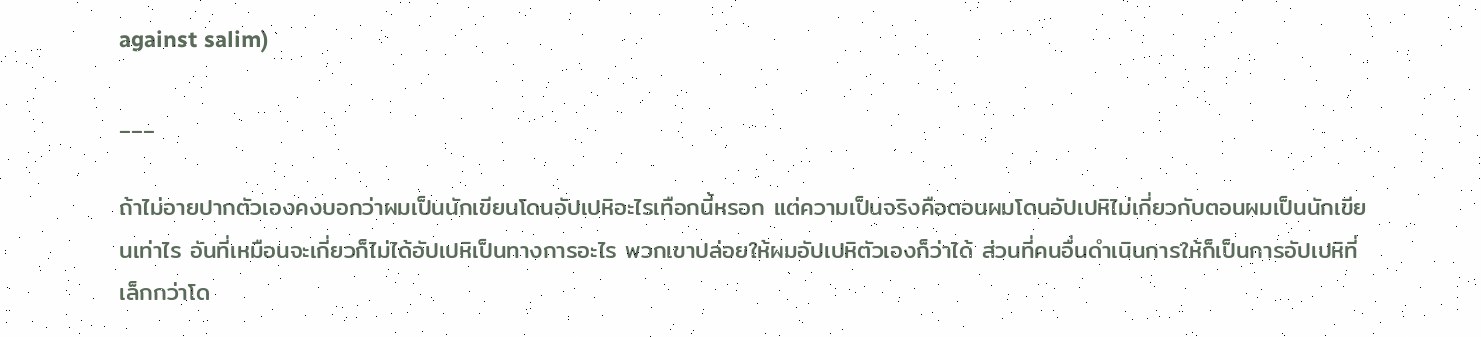against salim)

___

ถ้าไม่อายปากตัวเองคงบอกว่าผมเป็นนักเขียนโดนอัปเปหิอะไรเทือกนี้หรอก แต่ความเป็นจริงคือตอนผมโดนอัปเปหิไม่เกี่ยวกับตอนผมเป็นนักเขียนเท่าไร อันที่เหมือนจะเกี่ยวก็ไม่ได้อัปเปหิเป็นทางการอะไร พวกเขาปล่อยให้ผมอัปเปหิตัวเองก็ว่าได้ ส่วนที่คนอื่นดำเนินการให้ก็เป็นการอัปเปหิที่เล็กกว่าโด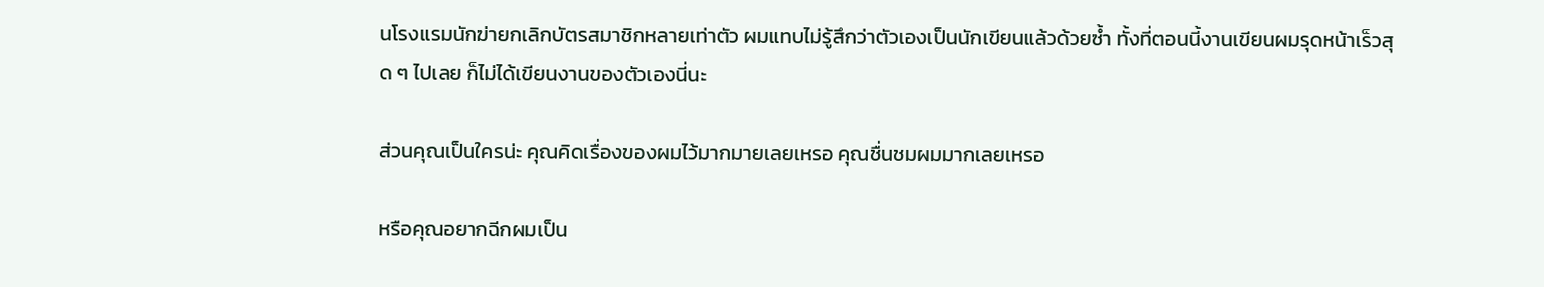นโรงแรมนักฆ่ายกเลิกบัตรสมาชิกหลายเท่าตัว ผมแทบไม่รู้สึกว่าตัวเองเป็นนักเขียนแล้วด้วยซ้ำ ทั้งที่ตอนนี้งานเขียนผมรุดหน้าเร็วสุด ๆ ไปเลย ก็ไม่ได้เขียนงานของตัวเองนี่นะ

ส่วนคุณเป็นใครน่ะ คุณคิดเรื่องของผมไว้มากมายเลยเหรอ คุณชื่นชมผมมากเลยเหรอ

หรือคุณอยากฉีกผมเป็น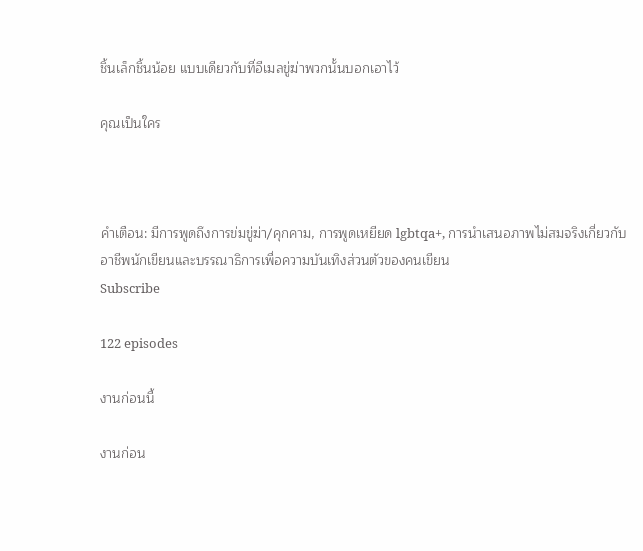ชิ้นเล็กชิ้นน้อย แบบเดียวกับที่อีเมลขู่ฆ่าพวกนั้นบอกเอาไว้

คุณเป็นใคร



คำเตือน: มีการพูดถึงการข่มขู่ฆ่า/คุกคาม, การพูดเหยียด lgbtqa+, การนำเสนอภาพไม่สมจริงเกี่ยวกับอาชีพนักเขียนและบรรณาธิการเพื่อความบันเทิงส่วนตัวของคนเขียน
Subscribe

122 episodes

งานก่อนนี้

งานก่อน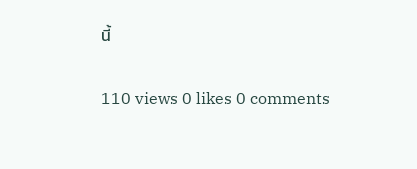นี้

110 views 0 likes 0 comments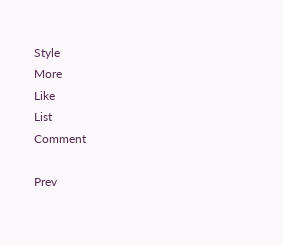Style
More
Like
List
Comment

Prev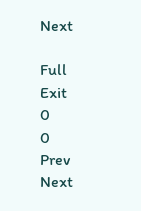Next

Full
Exit
0
0
Prev
Next